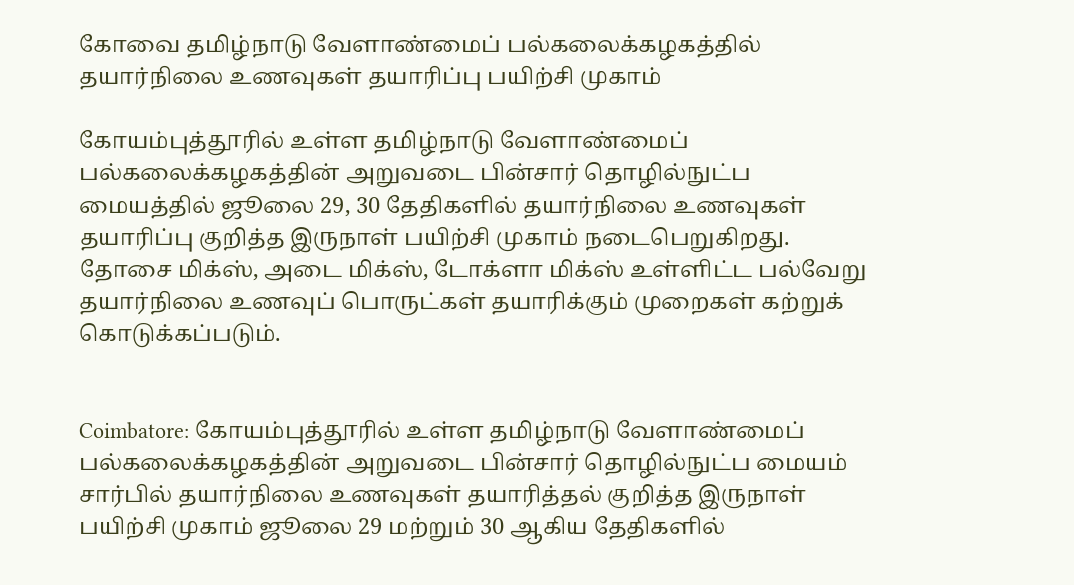கோவை தமிழ்நாடு வேளாண்மைப் பல்கலைக்கழகத்தில் தயார்நிலை உணவுகள் தயாரிப்பு பயிற்சி முகாம்

கோயம்புத்தூரில் உள்ள தமிழ்நாடு வேளாண்மைப் பல்கலைக்கழகத்தின் அறுவடை பின்சார் தொழில்நுட்ப மையத்தில் ஜூலை 29, 30 தேதிகளில் தயார்நிலை உணவுகள் தயாரிப்பு குறித்த இருநாள் பயிற்சி முகாம் நடைபெறுகிறது. தோசை மிக்ஸ், அடை மிக்ஸ், டோக்ளா மிக்ஸ் உள்ளிட்ட பல்வேறு தயார்நிலை உணவுப் பொருட்கள் தயாரிக்கும் முறைகள் கற்றுக் கொடுக்கப்படும்.


Coimbatore: கோயம்புத்தூரில் உள்ள தமிழ்நாடு வேளாண்மைப் பல்கலைக்கழகத்தின் அறுவடை பின்சார் தொழில்நுட்ப மையம் சார்பில் தயார்நிலை உணவுகள் தயாரித்தல் குறித்த இருநாள் பயிற்சி முகாம் ஜூலை 29 மற்றும் 30 ஆகிய தேதிகளில்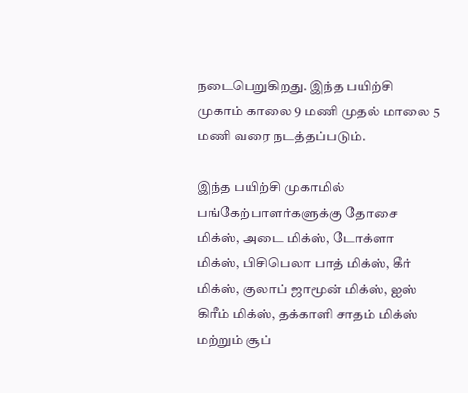நடைபெறுகிறது. இந்த பயிற்சி முகாம் காலை 9 மணி முதல் மாலை 5 மணி வரை நடத்தப்படும்.

இந்த பயிற்சி முகாமில் பங்கேற்பாளர்களுக்கு தோசை மிக்ஸ், அடை மிக்ஸ், டோக்ளா மிக்ஸ், பிசிபெலா பாத் மிக்ஸ், கீர் மிக்ஸ், குலாப் ஜாமூன் மிக்ஸ், ஐஸ் கிரீம் மிக்ஸ், தக்காளி சாதம் மிக்ஸ் மற்றும் சூப்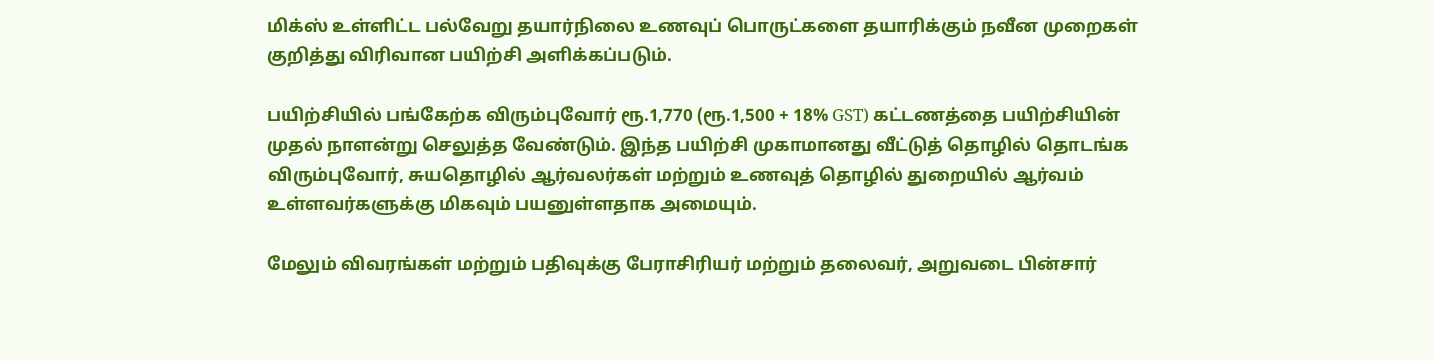மிக்ஸ் உள்ளிட்ட பல்வேறு தயார்நிலை உணவுப் பொருட்களை தயாரிக்கும் நவீன முறைகள் குறித்து விரிவான பயிற்சி அளிக்கப்படும்.

பயிற்சியில் பங்கேற்க விரும்புவோர் ரூ.1,770 (ரூ.1,500 + 18% GST) கட்டணத்தை பயிற்சியின் முதல் நாளன்று செலுத்த வேண்டும். இந்த பயிற்சி முகாமானது வீட்டுத் தொழில் தொடங்க விரும்புவோர், சுயதொழில் ஆர்வலர்கள் மற்றும் உணவுத் தொழில் துறையில் ஆர்வம் உள்ளவர்களுக்கு மிகவும் பயனுள்ளதாக அமையும்.

மேலும் விவரங்கள் மற்றும் பதிவுக்கு பேராசிரியர் மற்றும் தலைவர், அறுவடை பின்சார்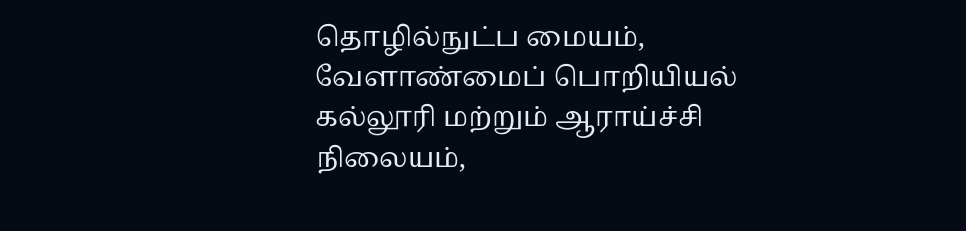தொழில்நுட்ப மையம், வேளாண்மைப் பொறியியல் கல்லூரி மற்றும் ஆராய்ச்சி நிலையம்,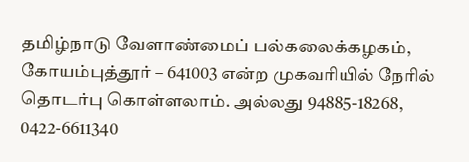தமிழ்நாடு வேளாண்மைப் பல்கலைக்கழகம், கோயம்புத்தூர் – 641003 என்ற முகவரியில் நேரில் தொடர்பு கொள்ளலாம். அல்லது 94885-18268, 0422-6611340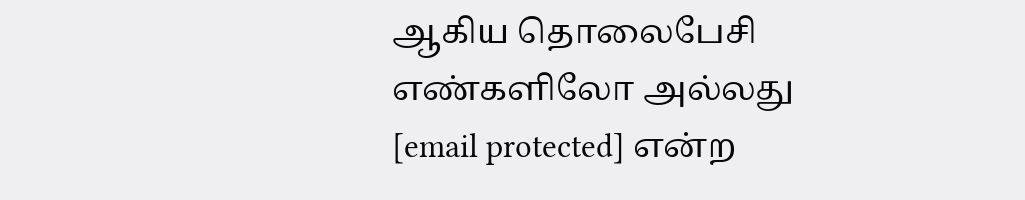ஆகிய தொலைபேசி எண்களிலோ அல்லது [email protected] என்ற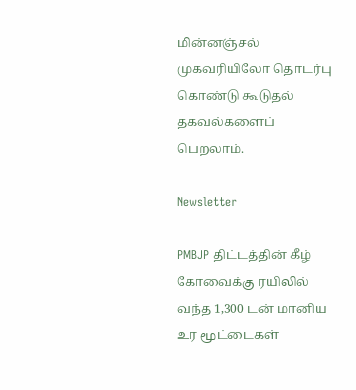மின்னஞ்சல் முகவரியிலோ தொடர்பு கொண்டு கூடுதல் தகவல்களைப் பெறலாம்.

Newsletter

PMBJP திட்டத்தின் கீழ் கோவைக்கு ரயிலில் வந்த 1,300 டன் மானிய உர மூட்டைகள்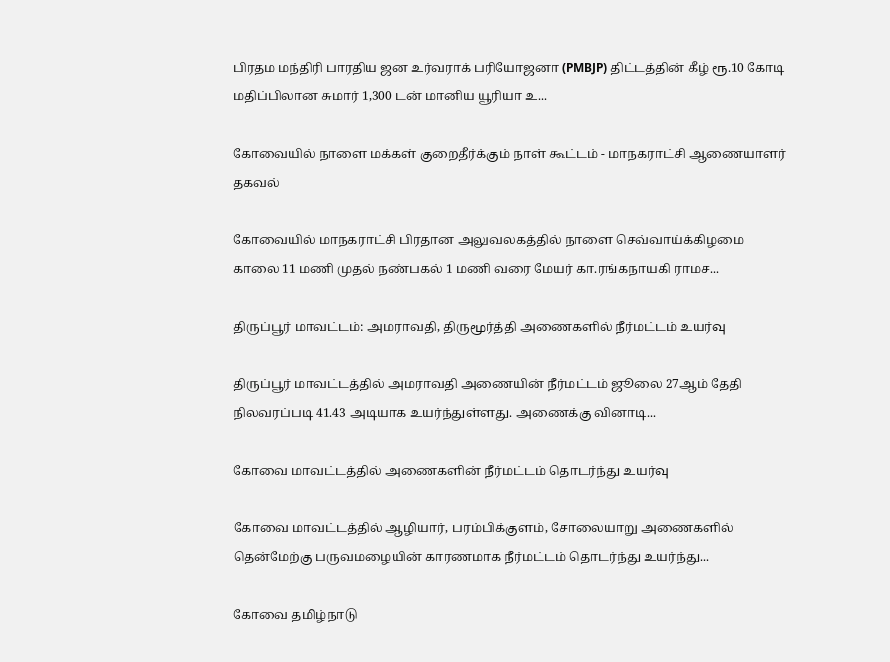பிரதம மந்திரி பாரதிய ஜன உர்வராக் பரியோஜனா (PMBJP) திட்டத்தின் கீழ் ரூ.10 கோடி மதிப்பிலான சுமார் 1,300 டன் மானிய யூரியா உ...

கோவையில் நாளை மக்கள் குறைதீர்க்கும் நாள் கூட்டம் - மாநகராட்சி ஆணையாளர் தகவல்

கோவையில் மாநகராட்சி பிரதான அலுவலகத்தில் நாளை செவ்வாய்க்கிழமை காலை 11 மணி முதல் நண்பகல் 1 மணி வரை மேயர் கா.ரங்கநாயகி ராமச...

திருப்பூர் மாவட்டம்: அமராவதி, திருமூர்த்தி அணைகளில் நீர்மட்டம் உயர்வு

திருப்பூர் மாவட்டத்தில் அமராவதி அணையின் நீர்மட்டம் ஜூலை 27ஆம் தேதி நிலவரப்படி 41.43 அடியாக உயர்ந்துள்ளது. அணைக்கு வினாடி...

கோவை மாவட்டத்தில் அணைகளின் நீர்மட்டம் தொடர்ந்து உயர்வு

கோவை மாவட்டத்தில் ஆழியார், பரம்பிக்குளம், சோலையாறு அணைகளில் தென்மேற்கு பருவமழையின் காரணமாக நீர்மட்டம் தொடர்ந்து உயர்ந்து...

கோவை தமிழ்நாடு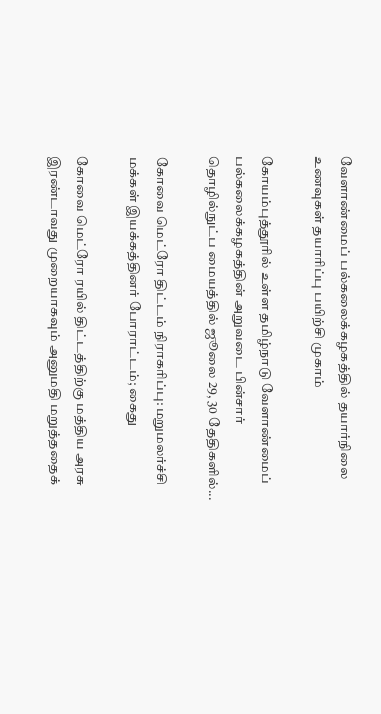வேளாண்மைப் பல்கலைக்கழகத்தில் தயார்நிலை உணவுகள் தயாரிப்பு பயிற்சி முகாம்

கோயம்புத்தூரில் உள்ள தமிழ்நாடு வேளாண்மைப் பல்கலைக்கழகத்தின் அறுவடை பின்சார் தொழில்நுட்ப மையத்தில் ஜூலை 29, 30 தேதிகளில்...

கோவை மெட்ரோ திட்டம் நிராகரிப்பு: மறுமலர்ச்சி மக்கள் இயக்கத்தினர் போராட்டம்; கைது

கோவை மெட்ரோ ரயில் திட்டத்திற்கு மத்திய அரசு இரண்டாவது முறையாகவும் அனுமதி மறுத்ததைக்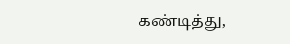கண்டித்து,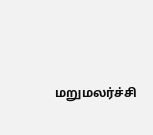மறுமலர்ச்சி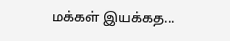மக்கள் இயக்கத...